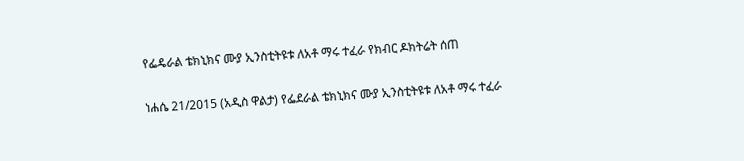የፌዴራል ቴክኒክና ሙያ ኢንስቲትዩቱ ለአቶ ማሩ ተፈራ የክብር ዶክትሬት ሰጠ

ነሐሴ 21/2015 (አዲስ ዋልታ) የፌደራል ቴክኒክና ሙያ ኢንስቲትዩቱ ለአቶ ማሩ ተፈራ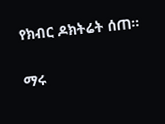የክብር ዶክትሬት ሰጠ።

ማሩ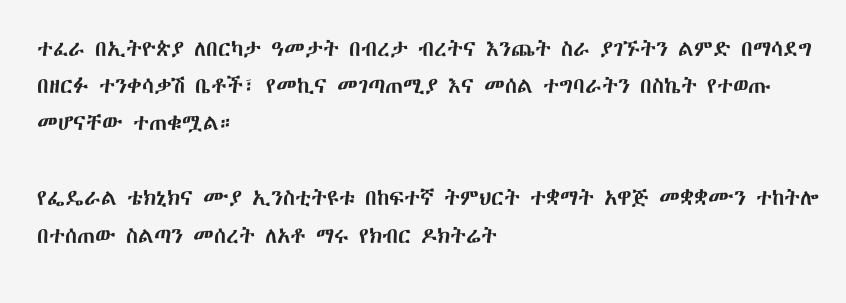ተፈራ በኢትዮጵያ ለበርካታ ዓመታት በብረታ ብረትና እንጨት ስራ ያገኙትን ልምድ በማሳደግ በዘርፉ ተንቀሳቃሽ ቤቶች፣ የመኪና መገጣጠሚያ እና መሰል ተግባራትን በስኬት የተወጡ መሆናቸው ተጠቁሟል።

የፌዴራል ቴክኒክና ሙያ ኢንስቲትዩቱ በከፍተኛ ትምህርት ተቋማት አዋጅ መቋቋሙን ተከትሎ በተሰጠው ስልጣን መሰረት ለአቶ ማሩ የክብር ዶክትሬት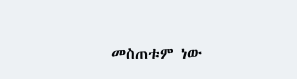መስጠቱም ነው